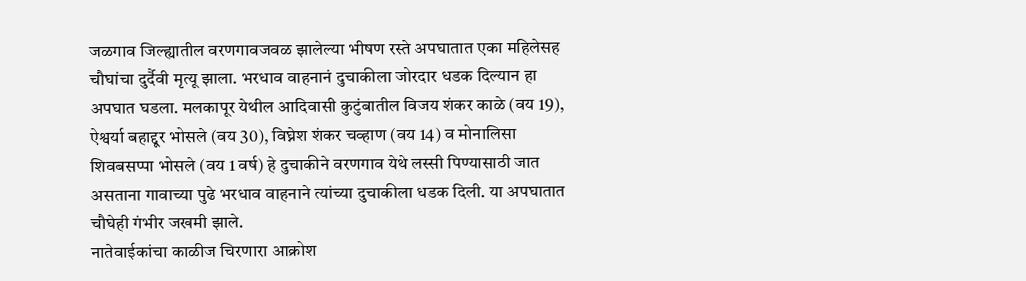जळगाव जिल्ह्यातील वरणगावजवळ झालेल्या भीषण रस्ते अपघातात एका महिलेसह चौघांचा दुर्दैवी मृत्यू झाला. भरधाव वाहनानं दुचाकीला जोरदार धडक दिल्यान हा अपघात घडला. मलकापूर येथील आदिवासी कुटुंबातील विजय शंकर काळे (वय 19), ऐश्वर्या बहाद्दूर भोसले (वय 30), विघ्नेश शंकर चव्हाण (वय 14) व मोनालिसा शिवबसप्पा भोसले (वय 1 वर्ष) हे दुचाकीने वरणगाव येथे लस्सी पिण्यासाठी जात असताना गावाच्या पुढे भरधाव वाहनाने त्यांच्या दुचाकीला धडक दिली. या अपघातात चौघेही गंभीर जखमी झाले.
नातेवाईकांचा काळीज चिरणारा आक्रोश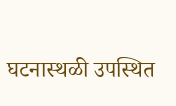घटनास्थळी उपस्थित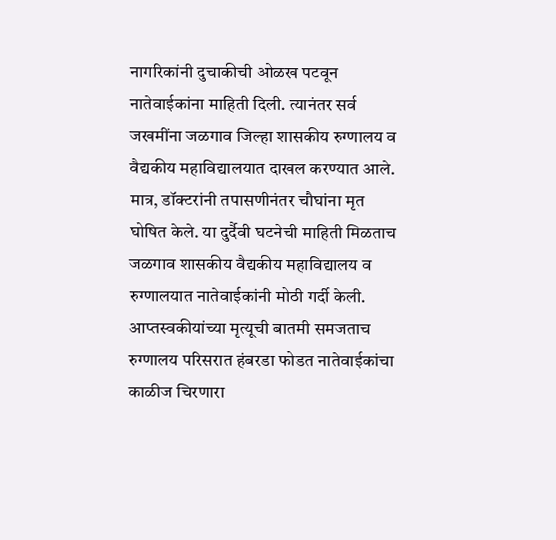नागरिकांनी दुचाकीची ओळख पटवून नातेवाईकांना माहिती दिली. त्यानंतर सर्व जखमींना जळगाव जिल्हा शासकीय रुग्णालय व वैद्यकीय महाविद्यालयात दाखल करण्यात आले. मात्र, डॉक्टरांनी तपासणीनंतर चौघांना मृत घोषित केले. या दुर्दैवी घटनेची माहिती मिळताच जळगाव शासकीय वैद्यकीय महाविद्यालय व रुग्णालयात नातेवाईकांनी मोठी गर्दी केली. आप्तस्वकीयांच्या मृत्यूची बातमी समजताच रुग्णालय परिसरात हंबरडा फोडत नातेवाईकांचा काळीज चिरणारा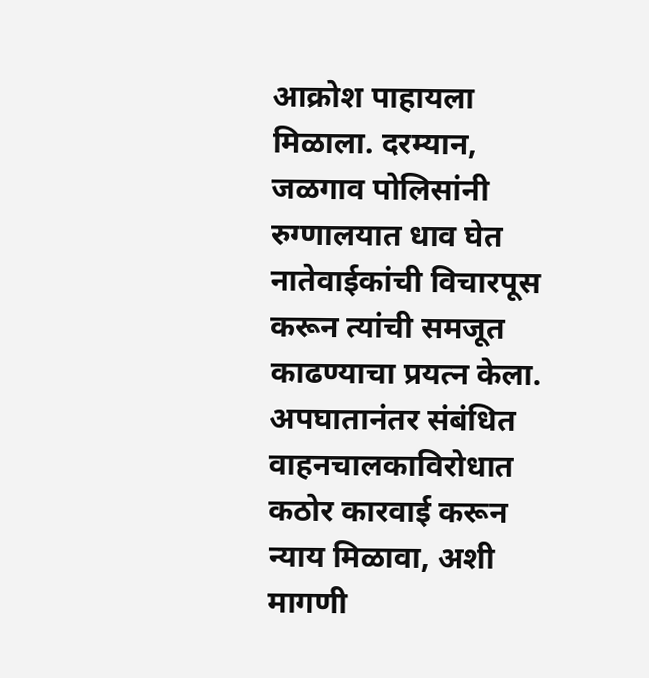आक्रोश पाहायला मिळाला. दरम्यान, जळगाव पोलिसांनी रुग्णालयात धाव घेत नातेवाईकांची विचारपूस करून त्यांची समजूत काढण्याचा प्रयत्न केला. अपघातानंतर संबंधित वाहनचालकाविरोधात कठोर कारवाई करून न्याय मिळावा, अशी मागणी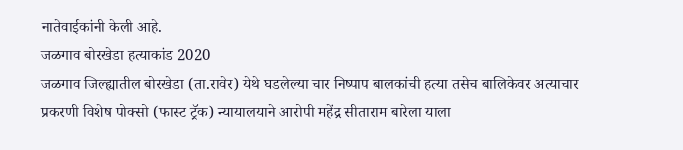नातेवाईकांनी केली आहे.
जळगाव बोरखेडा हत्याकांड 2020
जळगाव जिल्ह्यातील बोरखेडा (ता.रावेर) येथे घडलेल्या चार निष्पाप बालकांची हत्या तसेच बालिकेवर अत्याचार प्रकरणी विशेष पोक्सो (फास्ट ट्रॅक) न्यायालयाने आरोपी महेंद्र सीताराम बारेला याला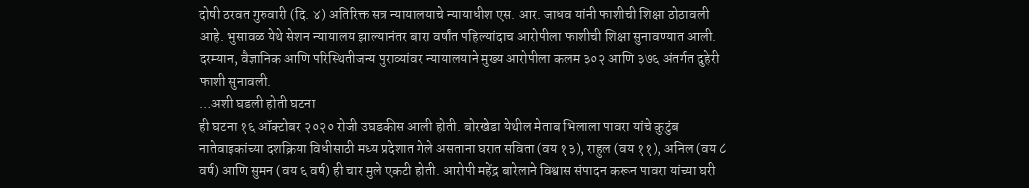दोषी ठरवत गुरुवारी (दि. ४) अतिरिक्त सत्र न्यायालयाचे न्यायाधीश एस. आर. जाधव यांनी फाशीची शिक्षा ठोठावली आहे. भुसावळ येथे सेशन न्यायालय झाल्यानंतर बारा वर्षांत पहिल्यांदाच आरोपीला फाशीची शिक्षा सुनावण्यात आली. दरम्यान, वैज्ञानिक आणि परिस्थितीजन्य पुराव्यांवर न्यायालयाने मुख्य आरोपीला कलम ३०२ आणि ३७६ अंतर्गत दुहेरी फाशी सुनावली.
…अशी घडली होती घटना
ही घटना १६ ऑक्टोबर २०२० रोजी उघडकीस आली होती. बोरखेडा येथील मेताब भिलाला पावरा यांचे कुटुंब नातेवाइकांच्या दशक्रिया विधीसाठी मध्य प्रदेशात गेले असताना घरात सविता (वय १३), राहुल (वय ११), अनिल (वय ८ वर्ष) आणि सुमन (वय ६ वर्ष) ही चार मुले एकटी होती. आरोपी महेंद्र बारेलाने विश्वास संपादन करून पावरा यांच्या घरी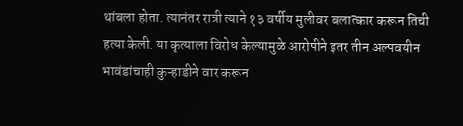थांबला होता. त्यानंतर रात्री त्याने १३ वर्षीय मुलीवर बलात्कार करून तिची हत्या केली. या कृत्याला विरोध केल्यामुळे आरोपीने इतर तीन अल्पवयीन भावंडांचाही कुऱ्हाडीने वार करून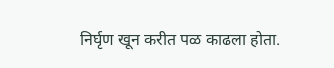निर्घृण खून करीत पळ काढला होता.